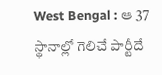West Bengal : ఆ 37 స్థానాల్లో గెలిచే పార్టీదే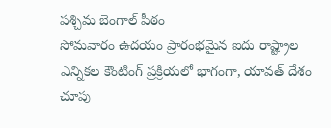పశ్చిమ బెంగాల్ పీఠం
సోమవారం ఉదయం ప్రారంభమైన ఐదు రాష్ట్రాల ఎన్నికల కౌంటింగ్ ప్రక్రియలో భాగంగా, యావత్ దేశం చూపు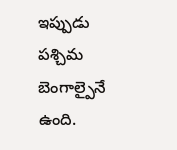ఇప్పుడు పశ్చిమ బెంగాల్పైనే ఉంది.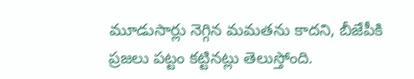మూడుసార్లు నెగ్గిన మమతను కాదని, బీజేపీకి ప్రజలు పట్టం కట్టినట్లు తెలుస్తోంది.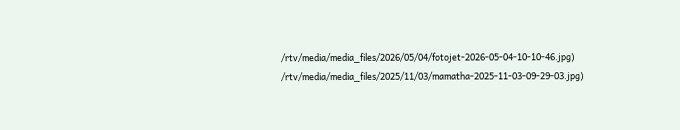/rtv/media/media_files/2026/05/04/fotojet-2026-05-04-10-10-46.jpg)
/rtv/media/media_files/2025/11/03/mamatha-2025-11-03-09-29-03.jpg)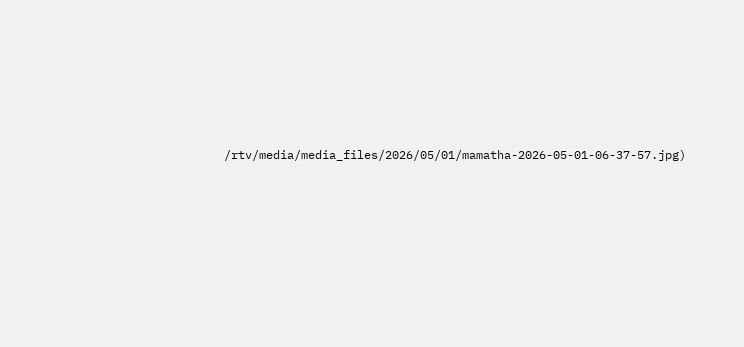/rtv/media/media_files/2026/05/01/mamatha-2026-05-01-06-37-57.jpg)